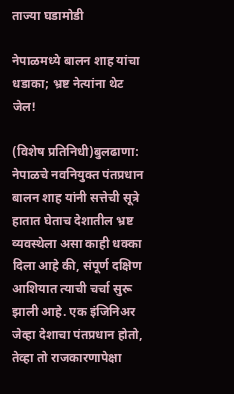ताज्या घडामोडी

नेपाळमध्ये बालन शाह यांचा धडाका; भ्रष्ट नेत्यांना थेट जेल!

(विशेष प्रतिनिधी)बुलढाणा:
नेपाळचे नवनियुक्त पंतप्रधान बालन शाह यांनी सत्तेची सूत्रे हातात घेताच देशातील भ्रष्ट व्यवस्थेला असा काही धक्का दिला आहे की, संपूर्ण दक्षिण आशियात त्याची चर्चा सुरू झाली आहे. एक इंजिनिअर जेव्हा देशाचा पंतप्रधान होतो, तेव्हा तो राजकारणापेक्षा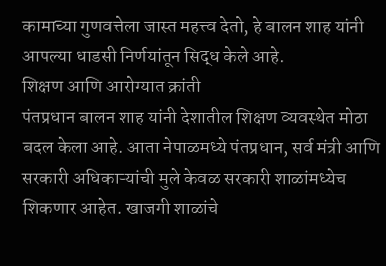कामाच्या गुणवत्तेला जास्त महत्त्व देतो, हे बालन शाह यांनी आपल्या धाडसी निर्णयांतून सिद्ध केले आहे.
शिक्षण आणि आरोग्यात क्रांती
पंतप्रधान बालन शाह यांनी देशातील शिक्षण व्यवस्थेत मोठा बदल केला आहे. आता नेपाळमध्ये पंतप्रधान, सर्व मंत्री आणि सरकारी अधिकाऱ्यांची मुले केवळ सरकारी शाळांमध्येच शिकणार आहेत. खाजगी शाळांचे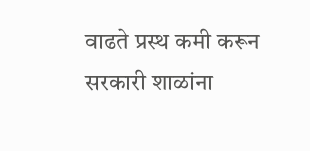वाढते प्रस्थ कमी करून सरकारी शाळांना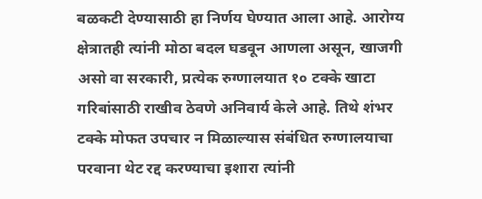बळकटी देण्यासाठी हा निर्णय घेण्यात आला आहे. आरोग्य क्षेत्रातही त्यांनी मोठा बदल घडवून आणला असून, खाजगी असो वा सरकारी, प्रत्येक रुग्णालयात १० टक्के खाटा गरिबांसाठी राखीव ठेवणे अनिवार्य केले आहे. तिथे शंभर टक्के मोफत उपचार न मिळाल्यास संबंधित रुग्णालयाचा परवाना थेट रद्द करण्याचा इशारा त्यांनी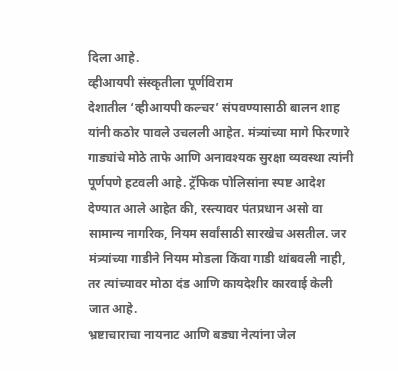दिला आहे.
व्हीआयपी संस्कृतीला पूर्णविराम
देशातील ‘व्हीआयपी कल्चर’ संपवण्यासाठी बालन शाह यांनी कठोर पावले उचलली आहेत. मंत्र्यांच्या मागे फिरणारे गाड्यांचे मोठे ताफे आणि अनावश्यक सुरक्षा व्यवस्था त्यांनी पूर्णपणे हटवली आहे. ट्रॅफिक पोलिसांना स्पष्ट आदेश देण्यात आले आहेत की, रस्त्यावर पंतप्रधान असो वा सामान्य नागरिक, नियम सर्वांसाठी सारखेच असतील. जर मंत्र्यांच्या गाडीने नियम मोडला किंवा गाडी थांबवली नाही, तर त्यांच्यावर मोठा दंड आणि कायदेशीर कारवाई केली जात आहे.
भ्रष्टाचाराचा नायनाट आणि बड्या नेत्यांना जेल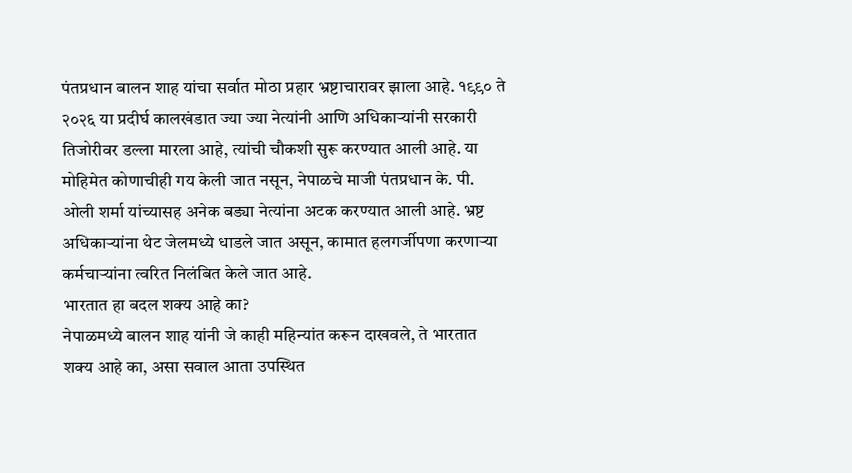पंतप्रधान बालन शाह यांचा सर्वात मोठा प्रहार भ्रष्टाचारावर झाला आहे. १९९० ते २०२६ या प्रदीर्घ कालखंडात ज्या ज्या नेत्यांनी आणि अधिकाऱ्यांनी सरकारी तिजोरीवर डल्ला मारला आहे, त्यांची चौकशी सुरू करण्यात आली आहे. या मोहिमेत कोणाचीही गय केली जात नसून, नेपाळचे माजी पंतप्रधान के. पी. ओली शर्मा यांच्यासह अनेक बड्या नेत्यांना अटक करण्यात आली आहे. भ्रष्ट अधिकाऱ्यांना थेट जेलमध्ये धाडले जात असून, कामात हलगर्जीपणा करणाऱ्या कर्मचाऱ्यांना त्वरित निलंबित केले जात आहे.
भारतात हा बदल शक्य आहे का?
नेपाळमध्ये बालन शाह यांनी जे काही महिन्यांत करून दाखवले, ते भारतात शक्य आहे का, असा सवाल आता उपस्थित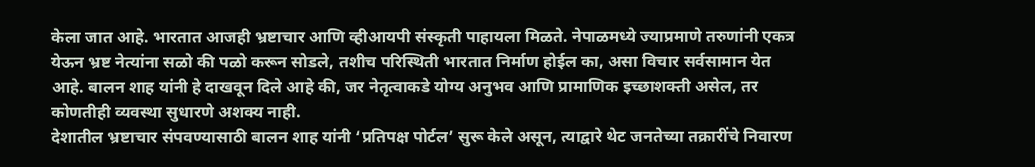केला जात आहे. भारतात आजही भ्रष्टाचार आणि व्हीआयपी संस्कृती पाहायला मिळते. नेपाळमध्ये ज्याप्रमाणे तरुणांनी एकत्र येऊन भ्रष्ट नेत्यांना सळो की पळो करून सोडले, तशीच परिस्थिती भारतात निर्माण होईल का, असा विचार सर्वसामान येत आहे. बालन शाह यांनी हे दाखवून दिले आहे की, जर नेतृत्वाकडे योग्य अनुभव आणि प्रामाणिक इच्छाशक्ती असेल, तर कोणतीही व्यवस्था सुधारणे अशक्य नाही.
देशातील भ्रष्टाचार संपवण्यासाठी बालन शाह यांनी ‘प्रतिपक्ष पोर्टल’ सुरू केले असून, त्याद्वारे थेट जनतेच्या तक्रारींचे निवारण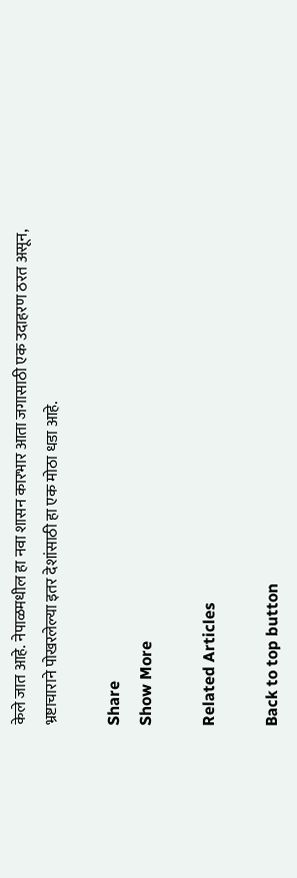केले जात आहे. नेपाळमधील हा नवा शासन कारभार आता जगासाठी एक उदाहरण ठरत असून, भ्रष्टाचाराने पोखरलेल्या इतर देशांसाठी हा एक मोठा धडा आहे.

Share
Show More

Related Articles

Back to top button